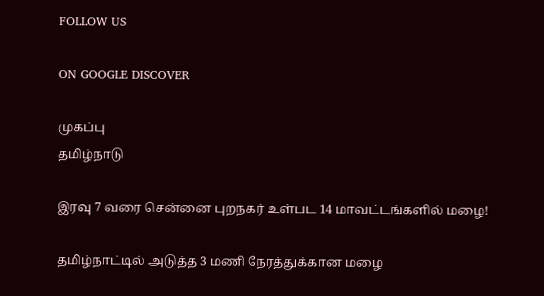FOLLOW US

ON GOOGLE DISCOVER

முகப்பு
தமிழ்நாடு

இரவு 7 வரை சென்னை புறநகர் உள்பட 14 மாவட்டங்களில் மழை!

தமிழ்நாட்டில் அடுத்த 3 மணி நேரத்துக்கான மழை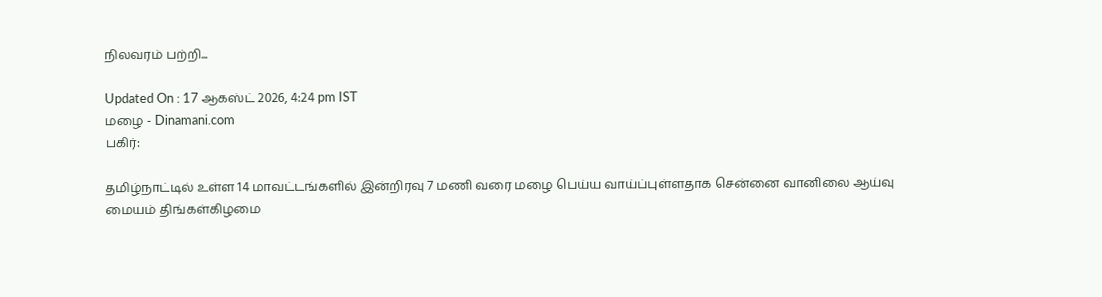நிலவரம் பற்றி...

Updated On : 17 ஆகஸ்ட் 2026, 4:24 pm IST
மழை - Dinamani.com
பகிர்:

தமிழ்நாட்டில் உள்ள 14 மாவட்டங்களில் இன்றிரவு 7 மணி வரை மழை பெய்ய வாய்ப்புள்ளதாக சென்னை வானிலை ஆய்வு மையம் திங்கள்கிழமை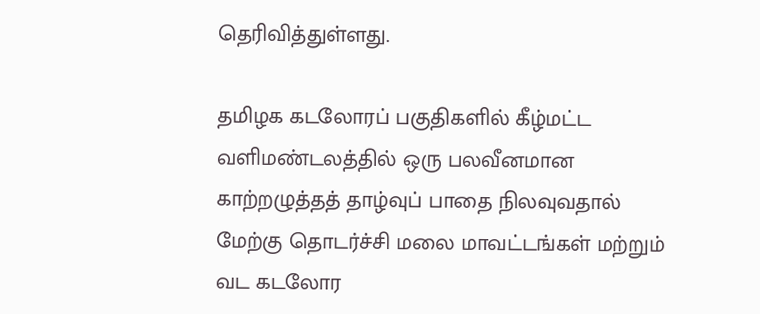தெரிவித்துள்ளது.

தமிழக கடலோரப் பகுதிகளில் கீழ்மட்ட வளிமண்டலத்தில் ஒரு பலவீனமான காற்றழுத்தத் தாழ்வுப் பாதை நிலவுவதால் மேற்கு தொடர்ச்சி மலை மாவட்டங்கள் மற்றும் வட கடலோர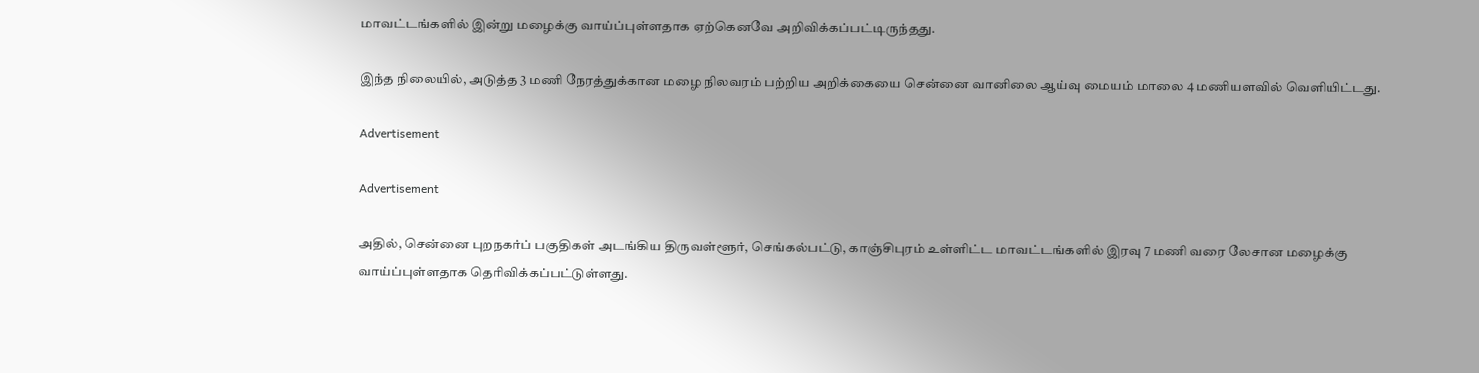மாவட்டங்களில் இன்று மழைக்கு வாய்ப்புள்ளதாக ஏற்கெனவே அறிவிக்கப்பட்டிருந்தது.

இந்த நிலையில், அடுத்த 3 மணி நேரத்துக்கான மழை நிலவரம் பற்றிய அறிக்கையை சென்னை வானிலை ஆய்வு மையம் மாலை 4 மணியளவில் வெளியிட்டது.

Advertisement

Advertisement

அதில், சென்னை புறநகர்ப் பகுதிகள் அடங்கிய திருவள்ளூர், செங்கல்பட்டு, காஞ்சிபுரம் உள்ளிட்ட மாவட்டங்களில் இரவு 7 மணி வரை லேசான மழைக்கு வாய்ப்புள்ளதாக தெரிவிக்கப்பட்டுள்ளது.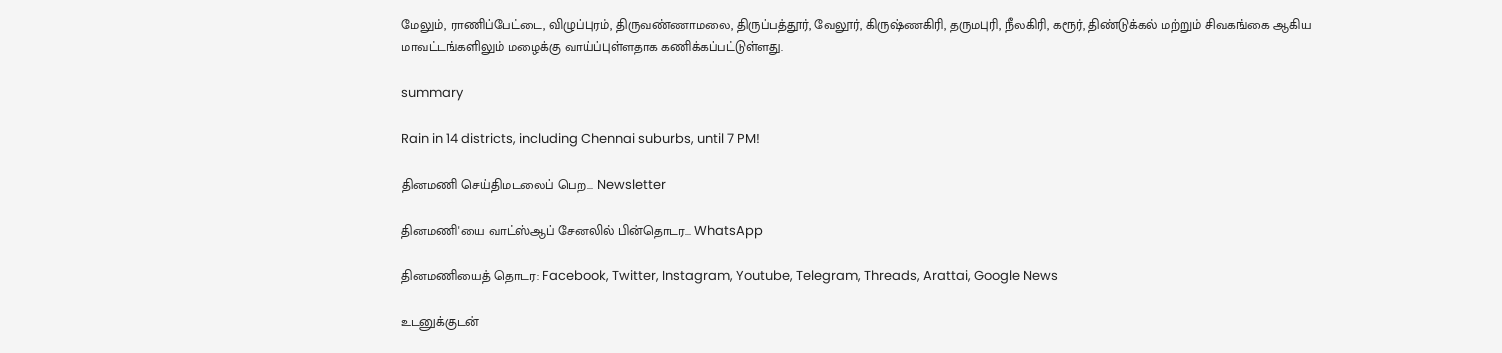மேலும், ராணிப்பேட்டை, விழுப்புரம், திருவண்ணாமலை, திருப்பத்தூர், வேலூர், கிருஷ்ணகிரி, தருமபுரி, நீலகிரி, கரூர், திண்டுக்கல் மற்றும் சிவகங்கை ஆகிய மாவட்டங்களிலும் மழைக்கு வாய்ப்புள்ளதாக கணிக்கப்பட்டுள்ளது.

summary

Rain in 14 districts, including Chennai suburbs, until 7 PM!

தினமணி செய்திமடலைப் பெற... Newsletter

தினமணி'யை வாட்ஸ்ஆப் சேனலில் பின்தொடர... WhatsApp

தினமணியைத் தொடர: Facebook, Twitter, Instagram, Youtube, Telegram, Threads, Arattai, Google News

உடனுக்குடன்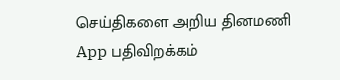செய்திகளை அறிய தினமணி App பதிவிறக்கம்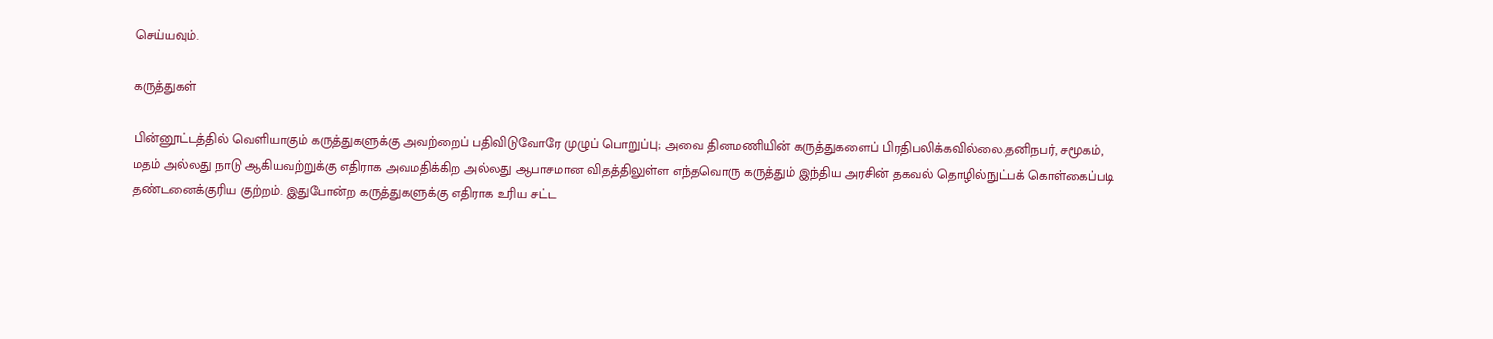செய்யவும்.

கருத்துகள்

பின்னூட்டத்தில் வெளியாகும் கருத்துகளுக்கு அவற்றைப் பதிவிடுவோரே முழுப் பொறுப்பு; அவை தினமணியின் கருத்துகளைப் பிரதிபலிக்கவில்லை.தனிநபர், சமூகம், மதம் அல்லது நாடு ஆகியவற்றுக்கு எதிராக அவமதிக்கிற அல்லது ஆபாசமான விதத்திலுள்ள எந்தவொரு கருத்தும் இந்திய அரசின் தகவல் தொழில்நுட்பக் கொள்கைப்படி தண்டனைக்குரிய குற்றம். இதுபோன்ற கருத்துகளுக்கு எதிராக உரிய சட்ட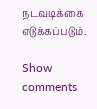நடவடிக்கை எடுக்கப்படும்.

Show comments